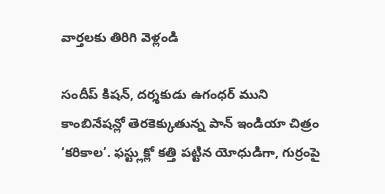వార్తలకు తిరిగి వెళ్లండి

సందీప్ కిషన్, దర్శకుడు ఉగంధర్ ముని కాంబినేషన్లో తెరకెక్కుతున్న పాన్ ఇండియా చిత్రం ‘కరికాల’. ఫస్ట్లుక్లో కత్తి పట్టిన యోధుడిగా, గుర్రంపై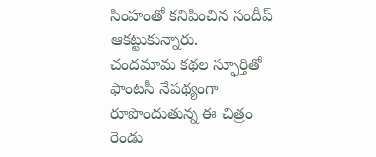సింహంతో కనిపించిన సందీప్ ఆకట్టుకున్నారు.
చందమామ కథల స్ఫూర్తితో ఫాంటసీ నేపథ్యంగా రూపొందుతున్న ఈ చిత్రం రెండు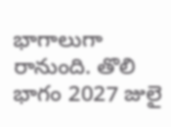భాగాలుగా రానుంది. తొలి భాగం 2027 జులై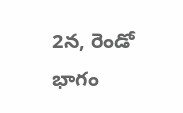2న, రెండో భాగం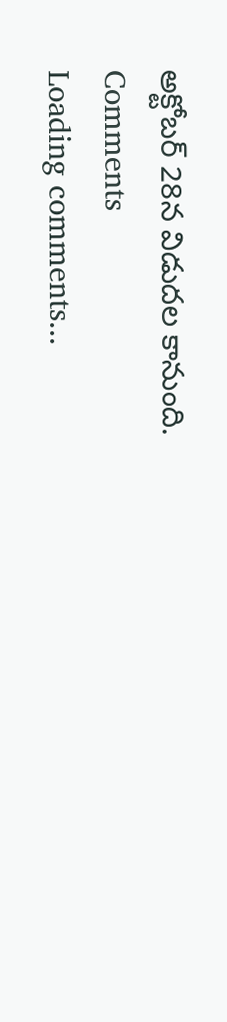అక్టోబర్ 28న విడుదల కానుంది.
Comments
Loading comments...